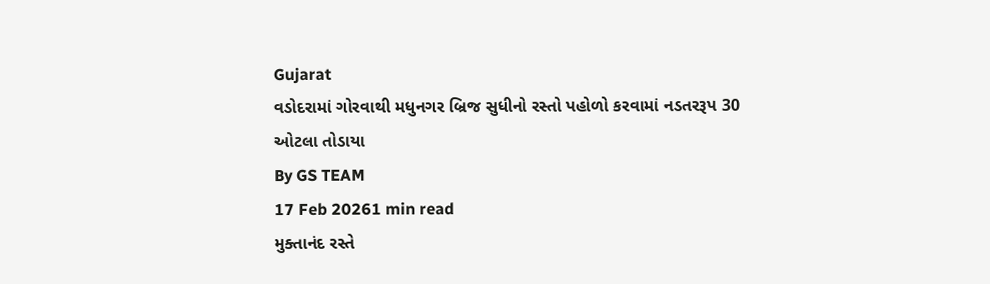Gujarat
વડોદરામાં ગોરવાથી મધુનગર બ્રિજ સુધીનો રસ્તો પહોળો કરવામાં નડતરરૂપ 30 ઓટલા તોડાયા
By GS TEAM
17 Feb 20261 min read
મુક્તાનંદ રસ્તે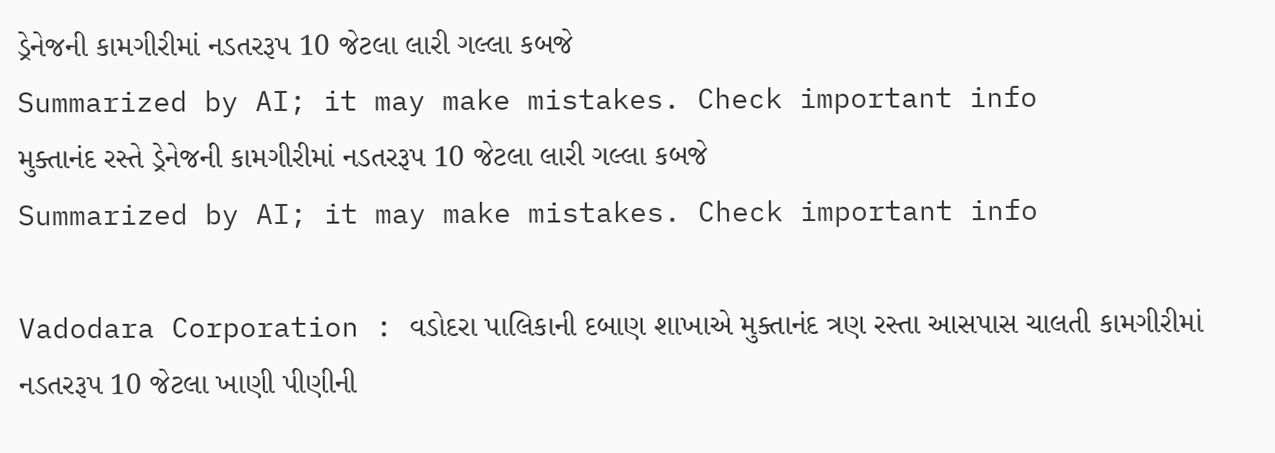ડ્રેનેજની કામગીરીમાં નડતરરૂપ 10 જેટલા લારી ગલ્લા કબજે
Summarized by AI; it may make mistakes. Check important info
મુક્તાનંદ રસ્તે ડ્રેનેજની કામગીરીમાં નડતરરૂપ 10 જેટલા લારી ગલ્લા કબજે
Summarized by AI; it may make mistakes. Check important info

Vadodara Corporation : વડોદરા પાલિકાની દબાણ શાખાએ મુક્તાનંદ ત્રણ રસ્તા આસપાસ ચાલતી કામગીરીમાં નડતરરૂપ 10 જેટલા ખાણી પીણીની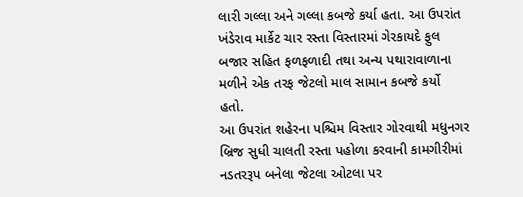લારી ગલ્લા અને ગલ્લા કબજે કર્યા હતા. આ ઉપરાંત ખંડેરાવ માર્કેટ ચાર રસ્તા વિસ્તારમાં ગેરકાયદે ફુલ બજાર સહિત ફળફળાદી તથા અન્ય પથારાવાળાના મળીને એક તરફ જેટલો માલ સામાન કબજે કર્યો હતો.
આ ઉપરાંત શહેરના પશ્ચિમ વિસ્તાર ગોરવાથી મધુનગર બ્રિજ સુધી ચાલતી રસ્તા પહોળા કરવાની કામગીરીમાં નડતરરૂપ બનેલા જેટલા ઓટલા પર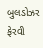બુલડોઝર ફેરવી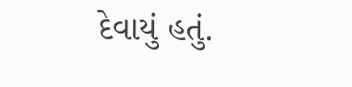દેવાયું હતું.